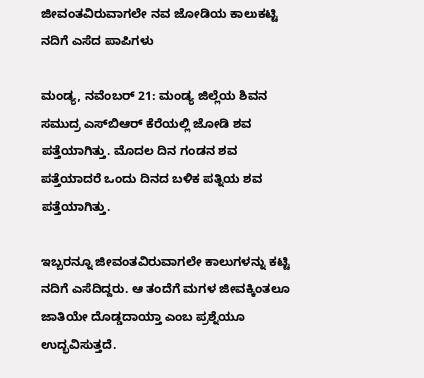ಜೀವಂತವಿರುವಾಗಲೇ ನವ ಜೋಡಿಯ ಕಾಲುಕಟ್ಟಿ ನದಿಗೆ ಎಸೆದ ಪಾಪಿಗಳು

ಮಂಡ್ಯ, ನವೆಂಬರ್ 21: ಮಂಡ್ಯ ಜಿಲ್ಲೆಯ ಶಿವನ ಸಮುದ್ರ ಎಸ್‌ಬಿಆರ್ ಕೆರೆಯಲ್ಲಿ ಜೋಡಿ ಶವ ಪತ್ತೆಯಾಗಿತ್ತು. ಮೊದಲ ದಿನ ಗಂಡನ ಶವ ಪತ್ತೆಯಾದರೆ ಒಂದು ದಿನದ ಬಳಿಕ ಪತ್ನಿಯ ಶವ ಪತ್ತೆಯಾಗಿತ್ತು.

ಇಬ್ಬರನ್ನೂ ಜೀವಂತವಿರುವಾಗಲೇ ಕಾಲುಗಳನ್ನು ಕಟ್ಟಿ ನದಿಗೆ ಎಸೆದಿದ್ದರು. ಆ ತಂದೆಗೆ ಮಗಳ ಜೀವಕ್ಕಿಂತಲೂ ಜಾತಿಯೇ ದೊಡ್ಡದಾಯ್ತಾ ಎಂಬ ಪ್ರಶ್ನೆಯೂ ಉದ್ಭವಿಸುತ್ತದೆ.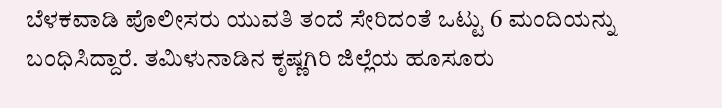ಬೆಳಕವಾಡಿ ಪೊಲೀಸರು ಯುವತಿ ತಂದೆ ಸೇರಿದಂತೆ ಒಟ್ಟು 6 ಮಂದಿಯನ್ನು ಬಂಧಿಸಿದ್ದಾರೆ. ತಮಿಳುನಾಡಿನ ಕೃಷ್ಣಗಿರಿ ಜಿಲ್ಲೆಯ ಹೂಸೂರು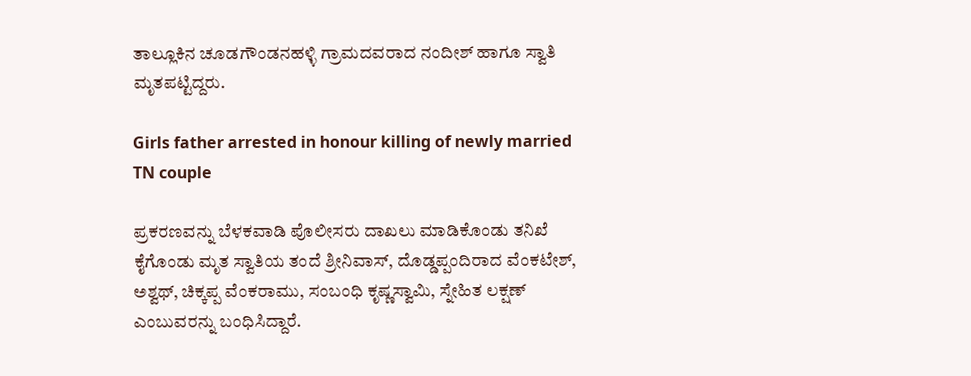ತಾಲ್ಲೂಕಿನ ಚೂಡಗೌಂಡನಹಳ್ಳಿ ಗ್ರಾಮದವರಾದ ನಂದೀಶ್ ಹಾಗೂ ಸ್ವಾತಿ ಮೃತಪಟ್ಟಿದ್ದರು.

Girls father arrested in honour killing of newly married TN couple

ಪ್ರಕರಣವನ್ನು ಬೆಳಕವಾಡಿ ಪೊಲೀಸರು ದಾಖಲು ಮಾಡಿಕೊಂಡು ತನಿಖೆ ಕೈಗೊಂಡು ಮೃತ ಸ್ವಾತಿಯ ತಂದೆ ಶ್ರೀನಿವಾಸ್, ದೊಡ್ಡಪ್ಪಂದಿರಾದ ವೆಂಕಟೇಶ್, ಅಶ್ವಥ್, ಚಿಕ್ಕಪ್ಪ ವೆಂಕರಾಮು, ಸಂಬಂಧಿ ಕೃಷ್ಣಸ್ವಾಮಿ, ಸ್ನೇಹಿತ ಲಕ್ಷಣ್ ಎಂಬುವರನ್ನು ಬಂಧಿಸಿದ್ದಾರೆ.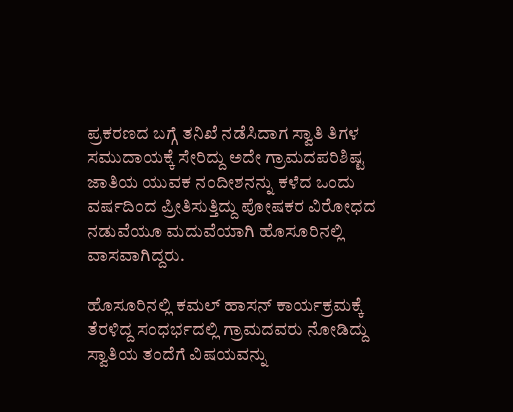ಪ್ರಕರಣದ ಬಗ್ಗೆ ತನಿಖೆ ನಡೆಸಿದಾಗ ಸ್ವಾತಿ ತಿಗಳ ಸಮುದಾಯಕ್ಕೆ ಸೇರಿದ್ದು ಅದೇ ಗ್ರಾಮದಪರಿಶಿಷ್ಟ ಜಾತಿಯ ಯುವಕ ನಂದೀಶನನ್ನು ಕಳೆದ ಒಂದು ವರ್ಷದಿಂದ ಪ್ರೀತಿಸುತ್ತಿದ್ದು ಪೋಷಕರ ವಿರೋಧದ ನಡುವೆಯೂ ಮದುವೆಯಾಗಿ ಹೊಸೂರಿನಲ್ಲಿ ವಾಸವಾಗಿದ್ದರು.

ಹೊಸೂರಿನಲ್ಲಿ ಕಮಲ್ ಹಾಸನ್ ಕಾರ್ಯಕ್ರಮಕ್ಕೆ ತೆರಳಿದ್ದ ಸಂಧರ್ಭದಲ್ಲಿ ಗ್ರಾಮದವರು ನೋಡಿದ್ದು ಸ್ವಾತಿಯ ತಂದೆಗೆ ವಿಷಯವನ್ನು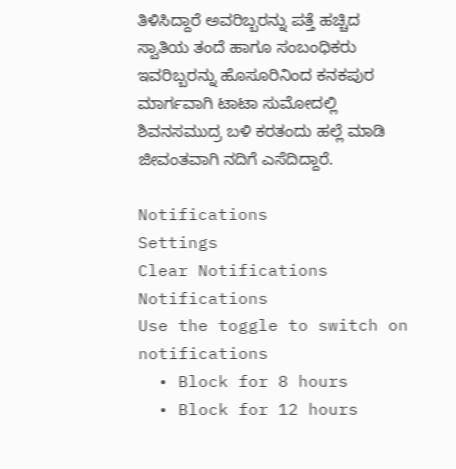ತಿಳಿಸಿದ್ದಾರೆ ಅವರಿಬ್ಬರನ್ನು ಪತ್ತೆ ಹಚ್ಚಿದ ಸ್ವಾತಿಯ ತಂದೆ ಹಾಗೂ ಸಂಬಂಧಿಕರು ಇವರಿಬ್ಬರನ್ನು ಹೊಸೂರಿನಿಂದ ಕನಕಪುರ ಮಾರ್ಗವಾಗಿ ಟಾಟಾ ಸುಮೋದಲ್ಲಿ ಶಿವನಸಮುದ್ರ ಬಳಿ ಕರತಂದು ಹಲ್ಲೆ ಮಾಡಿ ಜೀವಂತವಾಗಿ ನದಿಗೆ ಎಸೆದಿದ್ದಾರೆ.

Notifications
Settings
Clear Notifications
Notifications
Use the toggle to switch on notifications
  • Block for 8 hours
  • Block for 12 hours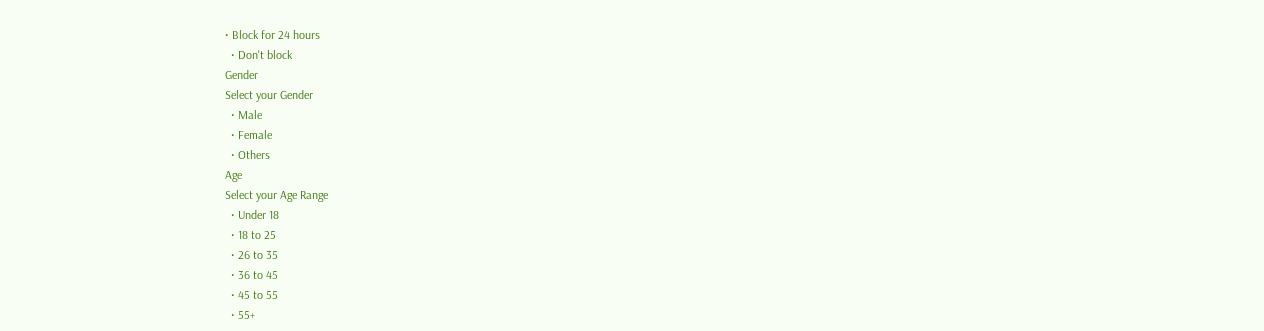• Block for 24 hours
  • Don't block
Gender
Select your Gender
  • Male
  • Female
  • Others
Age
Select your Age Range
  • Under 18
  • 18 to 25
  • 26 to 35
  • 36 to 45
  • 45 to 55
  • 55+